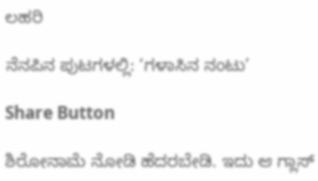ಲಹರಿ

ನೆನಪಿನ ಪುಟಗಳಲ್ಲಿ: ‘ಗಳಾಸಿನ ನಂಟು’

Share Button

ಶಿರೋನಾಮೆ ನೋಡಿ ಹೆದರಬೇಡಿ. ಇದು ಆ ಗ್ಲಾಸ್‌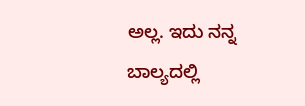ಅಲ್ಲ. ಇದು ನನ್ನ ಬಾಲ್ಯದಲ್ಲಿ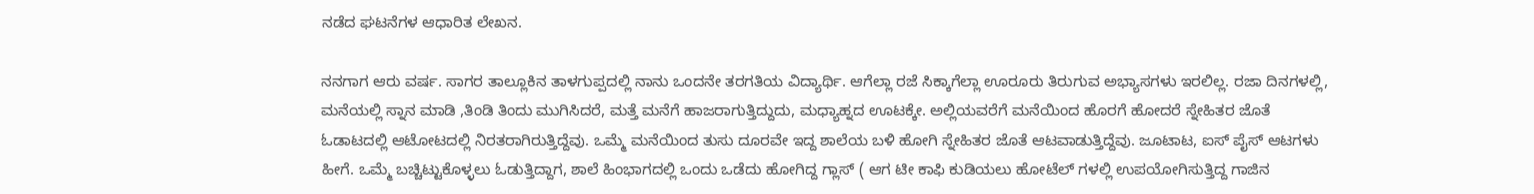ನಡೆದ ಘಟನೆಗಳ ಆಧಾರಿತ ಲೇಖನ.

ನನಗಾಗ ಆರು ವರ್ಷ. ಸಾಗರ ತಾಲ್ಲೂಕಿನ ತಾಳಗುಪ್ಪದಲ್ಲಿ ನಾನು ಒಂದನೇ ತರಗತಿಯ ವಿದ್ಯಾರ್ಥಿ. ಆಗೆಲ್ಲಾ ರಜೆ ಸಿಕ್ಕಾಗೆಲ್ಲಾ ಊರೂರು ತಿರುಗುವ ಅಭ್ಯಾಸಗಳು ಇರಲಿಲ್ಲ. ರಜಾ ದಿನಗಳಲ್ಲಿ, ಮನೆಯಲ್ಲಿ ಸ್ನಾನ ಮಾಡಿ ,ತಿಂಡಿ ತಿಂದು ಮುಗಿಸಿದರೆ, ಮತ್ತೆ ಮನೆಗೆ ಹಾಜರಾಗುತ್ತಿದ್ದುದು, ಮಧ್ಯಾಹ್ನದ ಊಟಕ್ಕೇ. ಅಲ್ಲಿಯವರೆಗೆ ಮನೆಯಿಂದ ಹೊರಗೆ ಹೋದರೆ ಸ್ನೇಹಿತರ ಜೊತೆ ಓಡಾಟದಲ್ಲಿ ಆಟೋಟದಲ್ಲಿ ನಿರತರಾಗಿರುತ್ತಿದ್ದೆವು. ಒಮ್ಮೆ ಮನೆಯಿಂದ ತುಸು ದೂರವೇ ಇದ್ದ ಶಾಲೆಯ ಬಳಿ ಹೋಗಿ ಸ್ನೇಹಿತರ ಜೊತೆ ಆಟವಾಡುತ್ತಿದ್ದೆವು. ಜೂಟಾಟ, ಐಸ್‌ ಪೈಸ್‌ ಆಟಗಳು ಹೀಗೆ. ಒಮ್ಮೆ ಬಚ್ಚಿಟ್ಟುಕೊಳ್ಳಲು ಓಡುತ್ತಿದ್ದಾಗ, ಶಾಲೆ ಹಿಂಭಾಗದಲ್ಲಿ ಒಂದು ಒಡೆದು ಹೋಗಿದ್ದ ಗ್ಲಾಸ್ ( ಆಗ ಟೀ ಕಾಫಿ ಕುಡಿಯಲು ಹೋಟೆಲ್‌ ಗಳಲ್ಲಿ ಉಪಯೋಗಿಸುತ್ತಿದ್ದ ಗಾಜಿನ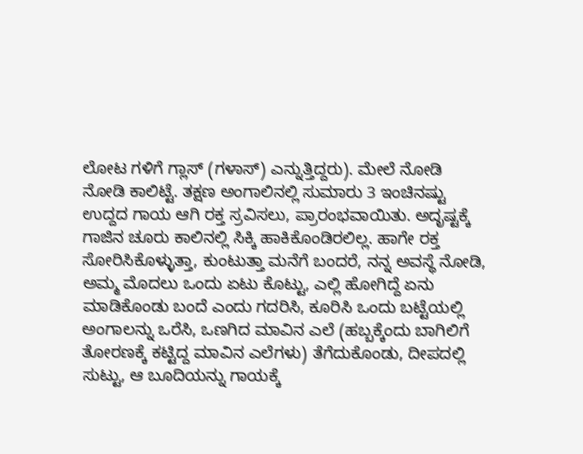ಲೋಟ ಗಳಿಗೆ ಗ್ಲಾಸ್ (ಗಳಾಸ್) ಎನ್ನುತ್ತಿದ್ದರು). ಮೇಲೆ ನೋಡಿ ನೋಡಿ ಕಾಲಿಟ್ಟೆ. ತಕ್ಷಣ ಅಂಗಾಲಿನಲ್ಲಿ ಸುಮಾರು 3 ಇಂಚಿನಷ್ಟು ಉದ್ದದ ಗಾಯ ಆಗಿ ರಕ್ತ ಸ್ರವಿಸಲು, ಪ್ರಾರಂಭವಾಯಿತು. ಅದೃಷ್ಟಕ್ಕೆ ಗಾಜಿನ ಚೂರು ಕಾಲಿನಲ್ಲಿ ಸಿಕ್ಕಿ ಹಾಕಿಕೊಂಡಿರಲಿಲ್ಲ. ಹಾಗೇ ರಕ್ತ ಸೋರಿಸಿಕೊಳ್ಳುತ್ತಾ, ಕುಂಟುತ್ತಾ ಮನೆಗೆ ಬಂದರೆ, ನನ್ನ ಅವಸ್ಥೆ ನೋಡಿ, ಅಮ್ಮ ಮೊದಲು ಒಂದು ಏಟು ಕೊಟ್ಟು, ಎಲ್ಲಿ ಹೋಗಿದ್ದೆ ಏನು ಮಾಡಿಕೊಂಡು ಬಂದೆ ಎಂದು ಗದರಿಸಿ, ಕೂರಿಸಿ ಒಂದು ಬಟ್ಟೆಯಲ್ಲಿ ಅಂಗಾಲನ್ನು ಒರೆಸಿ, ಒಣಗಿದ ಮಾವಿನ ಎಲೆ (ಹಬ್ಬಕ್ಕೆಂದು ಬಾಗಿಲಿಗೆ ತೋರಣಕ್ಕೆ ಕಟ್ಟಿದ್ದ ಮಾವಿನ ಎಲೆಗಳು) ತೆಗೆದುಕೊಂಡು, ದೀಪದಲ್ಲಿ ಸುಟ್ಟು, ಆ ಬೂದಿಯನ್ನು ಗಾಯಕ್ಕೆ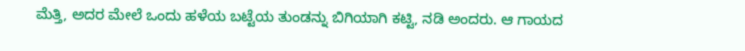ಮೆತ್ತಿ, ಅದರ ಮೇಲೆ ಒಂದು ಹಳೆಯ ಬಟ್ಟೆಯ ತುಂಡನ್ನು ಬಿಗಿಯಾಗಿ ಕಟ್ಟಿ, ನಡಿ ಅಂದರು. ಆ ಗಾಯದ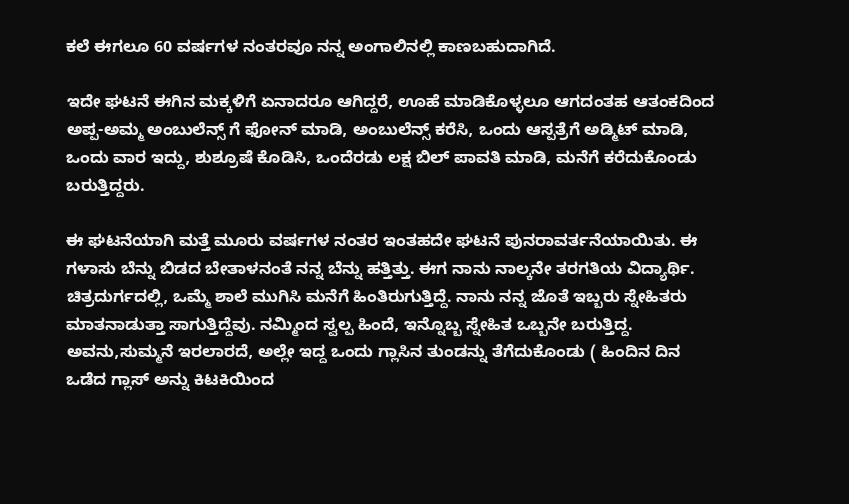ಕಲೆ ಈಗಲೂ 60 ವರ್ಷಗಳ ನಂತರವೂ ನನ್ನ ಅಂಗಾಲಿನಲ್ಲಿ ಕಾಣಬಹುದಾಗಿದೆ.

ಇದೇ ಘಟನೆ ಈಗಿನ ಮಕ್ಕಳಿಗೆ ಏನಾದರೂ ಆಗಿದ್ದರೆ, ಊಹೆ ಮಾಡಿಕೊಳ್ಳಲೂ ಆಗದಂತಹ ಆತಂಕದಿಂದ ಅಪ್ಪ-ಅಮ್ಮ ಅಂಬುಲೆನ್ಸ್ ಗೆ ಫೋನ್ ಮಾಡಿ, ಅಂಬುಲೆನ್ಸ್ ಕರೆಸಿ, ಒಂದು ಆಸ್ಪತ್ರೆಗೆ ಅಡ್ಮಿಟ್ ಮಾಡಿ, ಒಂದು ವಾರ ಇದ್ದು, ಶುಶ್ರೂಷೆ ಕೊಡಿಸಿ, ಒಂದೆರಡು ಲಕ್ಷ ಬಿಲ್ ಪಾವತಿ ಮಾಡಿ, ಮನೆಗೆ ಕರೆದುಕೊಂಡು ಬರುತ್ತಿದ್ದರು.

ಈ ಘಟನೆಯಾಗಿ ಮತ್ತೆ ಮೂರು ವರ್ಷಗಳ ನಂತರ ಇಂತಹದೇ ಘಟನೆ ಪುನರಾವರ್ತನೆಯಾಯಿತು. ಈ ಗಳಾಸು ಬೆನ್ನು ಬಿಡದ ಬೇತಾಳನಂತೆ ನನ್ನ ಬೆನ್ನು ಹತ್ತಿತ್ತು. ಈಗ ನಾನು ನಾಲ್ಕನೇ ತರಗತಿಯ ವಿದ್ಯಾರ್ಥಿ. ಚಿತ್ರದುರ್ಗದಲ್ಲಿ, ಒಮ್ಮೆ ಶಾಲೆ ಮುಗಿಸಿ ಮನೆಗೆ ಹಿಂತಿರುಗುತ್ತಿದ್ದೆ. ನಾನು ನನ್ನ ಜೊತೆ ಇಬ್ಬರು ಸ್ನೇಹಿತರು ಮಾತನಾಡುತ್ತಾ ಸಾಗುತ್ತಿದ್ದೆವು. ನಮ್ಮಿಂದ ಸ್ವಲ್ಪ ಹಿಂದೆ, ಇನ್ನೊಬ್ಬ ಸ್ನೇಹಿತ ಒಬ್ಬನೇ ಬರುತ್ತಿದ್ದ. ಅವನು,ಸುಮ್ಮನೆ ಇರಲಾರದೆ, ಅಲ್ಲೇ ಇದ್ದ ಒಂದು ಗ್ಲಾಸಿನ ತುಂಡನ್ನು ತೆಗೆದುಕೊಂಡು ( ಹಿಂದಿನ ದಿನ ಒಡೆದ ಗ್ಲಾಸ್ ಅನ್ನು ಕಿಟಕಿಯಿಂದ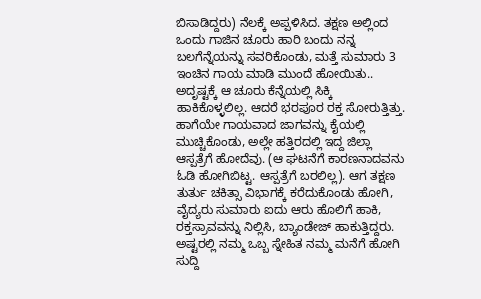ಬಿಸಾಡಿದ್ದರು) ನೆಲಕ್ಕೆ ಅಪ್ಪಳಿಸಿದ. ತಕ್ಷಣ ಅಲ್ಲಿಂದ ಒಂದು ಗಾಜಿನ ಚೂರು ಹಾರಿ ಬಂದು ನನ್ನ ಬಲಗೆನ್ನೆಯನ್ನು ಸವರಿಕೊಂಡು, ಮತ್ತೆ ಸುಮಾರು 3 ಇಂಚಿನ ಗಾಯ ಮಾಡಿ ಮುಂದೆ ಹೋಯಿತು.. ಅದೃಷ್ಟಕ್ಕೆ ಆ ಚೂರು ಕೆನ್ನೆಯಲ್ಲಿ ಸಿಕ್ಕಿ ಹಾಕಿಕೊಳ್ಳಲಿಲ್ಲ. ಆದರೆ ಭರಪೂರ ರಕ್ತ ಸೋರುತ್ತಿತ್ತು. ಹಾಗೆಯೇ ಗಾಯವಾದ ಜಾಗವನ್ನು ಕೈಯಲ್ಲಿ ಮುಚ್ಚಿಕೊಂಡು, ಅಲ್ಲೇ ಹತ್ತಿರದಲ್ಲಿ ಇದ್ದ ಜಿಲ್ಲಾ ಆಸ್ಪತ್ರೆಗೆ ಹೋದೆವು. (ಆ ಘಟನೆಗೆ ಕಾರಣನಾದವನು ಓಡಿ ಹೋಗಿಬಿಟ್ಟ. ಆಸ್ಪತ್ರೆಗೆ ಬರಲಿಲ್ಲ). ಆಗ ತಕ್ಷಣ ತುರ್ತು ಚಕಿತ್ಸಾ ವಿಭಾಗಕ್ಕೆ ಕರೆದುಕೊಂಡು ಹೋಗಿ, ವೈದ್ಯರು ಸುಮಾರು ಐದು ಆರು ಹೊಲಿಗೆ ಹಾಕಿ, ರಕ್ತಸ್ರಾವವನ್ನು ನಿಲ್ಲಿಸಿ, ಬ್ಯಾಂಡೇಜ್ ಹಾಕುತ್ತಿದ್ದರು. ಅಷ್ಟರಲ್ಲಿ ನಮ್ಮ ಒಬ್ಬ ಸ್ನೇಹಿತ ನಮ್ಮ ಮನೆಗೆ ಹೋಗಿ ಸುದ್ದಿ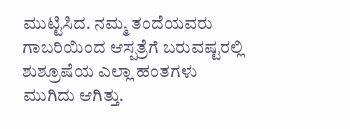ಮುಟ್ಟಿಸಿದ. ನಮ್ಮ ತಂದೆಯವರು ಗಾಬರಿಯಿಂದ ಆಸ್ಪತ್ರೆಗೆ ಬರುವಷ್ಟರಲ್ಲಿ ಶುಶ್ರೂಷೆಯ ಎಲ್ಲಾ ಹಂತಗಳು ಮುಗಿದು ಆಗಿತ್ತು.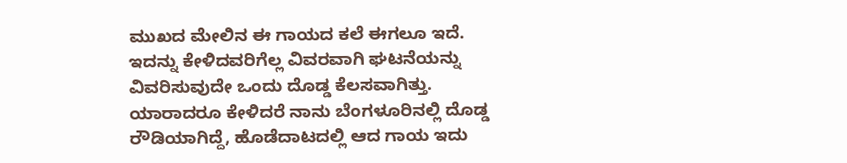ಮುಖದ ಮೇಲಿನ ಈ ಗಾಯದ ಕಲೆ ಈಗಲೂ ಇದೆ. ಇದನ್ನು ಕೇಳಿದವರಿಗೆಲ್ಲ ವಿವರವಾಗಿ ಘಟನೆಯನ್ನು ವಿವರಿಸುವುದೇ ಒಂದು ದೊಡ್ಡ ಕೆಲಸವಾಗಿತ್ತು. ಯಾರಾದರೂ ಕೇಳಿದರೆ ನಾನು ಬೆಂಗಳೂರಿನಲ್ಲಿ ದೊಡ್ಡ ರೌಡಿಯಾಗಿದ್ದೆ, ಹೊಡೆದಾಟದಲ್ಲಿ ಆದ ಗಾಯ ಇದು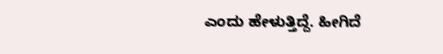ಎಂದು ಹೇಳುತ್ತಿದ್ದೆ. ಹೀಗಿದೆ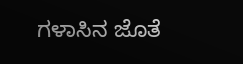ಗಳಾಸಿನ ಜೊತೆ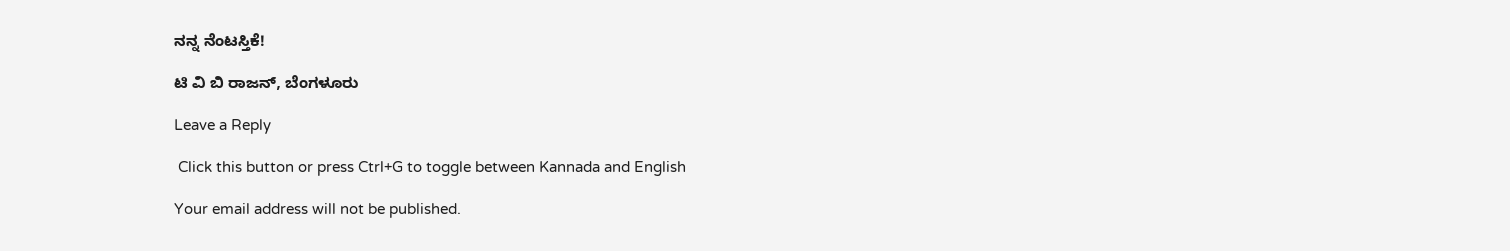ನನ್ನ ನೆಂಟಸ್ತಿಕೆ!

ಟಿ ವಿ ಬಿ ರಾಜನ್‌, ಬೆಂಗಳೂರು

Leave a Reply

 Click this button or press Ctrl+G to toggle between Kannada and English

Your email address will not be published.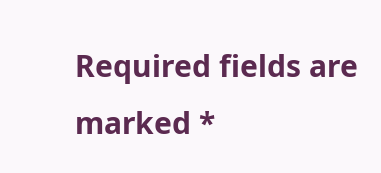Required fields are marked *